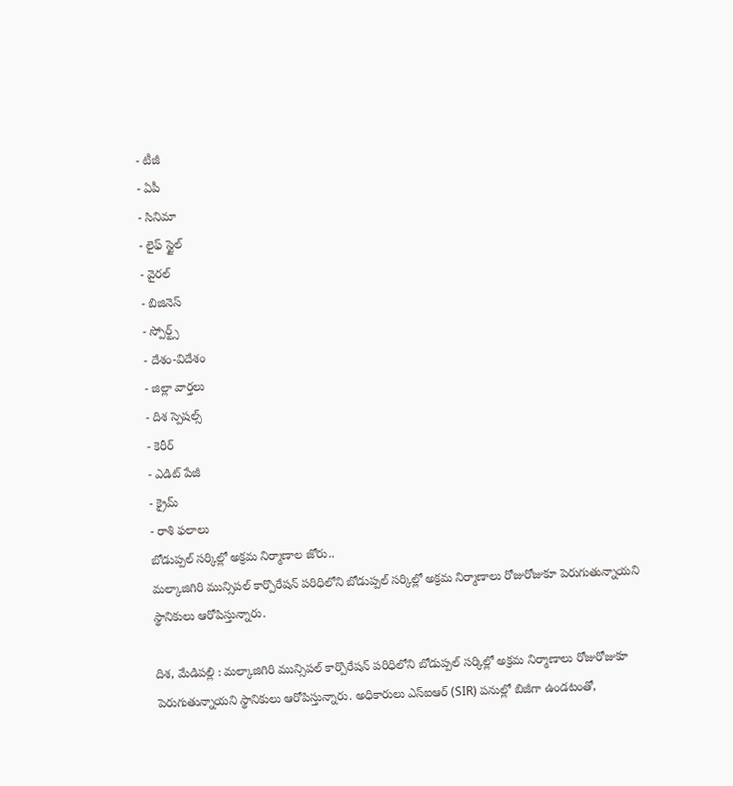- టీజీ
- ఏపీ
- సినిమా
- లైఫ్ స్టైల్
- వైరల్
- బిజినెస్
- స్పోర్ట్స్
- దేశం-విదేశం
- జిల్లా వార్తలు
- దిశ స్పెషల్స్
- కెరీర్
- ఎడిట్ పేజీ
- క్రైమ్
- రాశి ఫలాలు
బోడుప్పల్ సర్కిల్లో అక్రమ నిర్మాణాల జోరు..
మల్కాజిగిరి మున్సిపల్ కార్పొరేషన్ పరిధిలోని బోడుప్పల్ సర్కిల్లో అక్రమ నిర్మాణాలు రోజురోజుకూ పెరుగుతున్నాయని స్థానికులు ఆరోపిస్తున్నారు.

దిశ, మేడిపల్లి : మల్కాజిగిరి మున్సిపల్ కార్పొరేషన్ పరిధిలోని బోడుప్పల్ సర్కిల్లో అక్రమ నిర్మాణాలు రోజురోజుకూ పెరుగుతున్నాయని స్థానికులు ఆరోపిస్తున్నారు. అధికారులు ఎస్ఐఆర్ (SIR) పనుల్లో బిజీగా ఉండటంతో,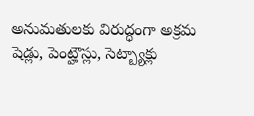అనుమతులకు విరుద్ధంగా అక్రమ షెడ్లు, పెంట్హౌస్లు, సెట్బ్యాక్లు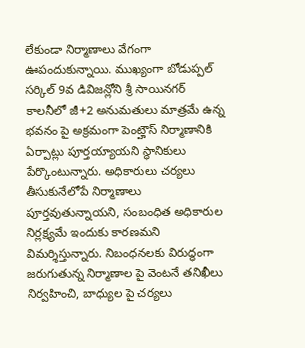లేకుండా నిర్మాణాలు వేగంగా ఊపందుకున్నాయి. ముఖ్యంగా బోడుప్పల్ సర్కిల్ 9వ డివిజన్లోని శ్రీ సాయినగర్ కాలనీలో జీ+2 అనుమతులు మాత్రమే ఉన్న భవనం పై అక్రమంగా పెంట్హౌస్ నిర్మాణానికి ఏర్పాట్లు పూర్తయ్యాయని స్థానికులు పేర్కొంటున్నారు. అధికారులు చర్యలు తీసుకునేలోపే నిర్మాణాలు పూర్తవుతున్నాయని, సంబంధిత అధికారుల నిర్లక్ష్యమే ఇందుకు కారణమని విమర్శిస్తున్నారు. నిబంధనలకు విరుద్ధంగా జరుగుతున్న నిర్మాణాల పై వెంటనే తనిఖీలు నిర్వహించి, బాధ్యుల పై చర్యలు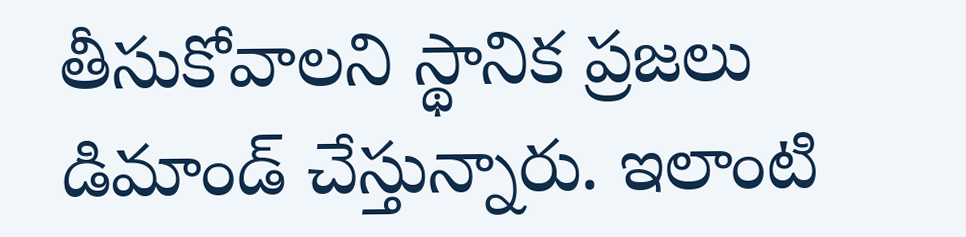తీసుకోవాలని స్థానిక ప్రజలు డిమాండ్ చేస్తున్నారు. ఇలాంటి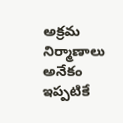అక్రమ నిర్మాణాలు అనేకం ఇప్పటికే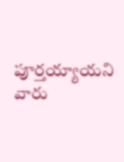పూర్తయ్యాయని వారు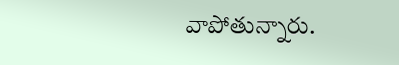వాపోతున్నారు.